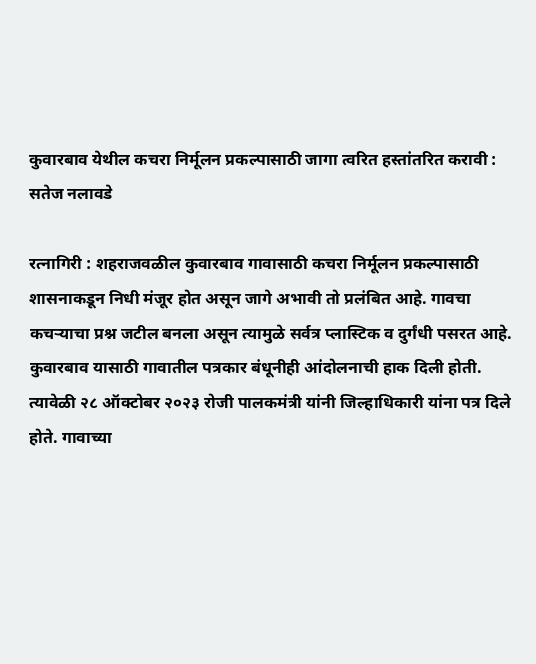कुवारबाव येथील कचरा निर्मूलन प्रकल्पासाठी जागा त्वरित हस्तांतरित करावी : सतेज नलावडे

रत्नागिरी : शहराजवळील कुवारबाव गावासाठी कचरा निर्मूलन प्रकल्पासाठी शासनाकडून निधी मंजूर होत असून जागे अभावी तो प्रलंबित आहे. गावचा कचऱ्याचा प्रश्न जटील बनला असून त्यामुळे सर्वत्र प्लास्टिक व दुर्गंधी पसरत आहे.
कुवारबाव यासाठी गावातील पत्रकार बंधूनीही आंदोलनाची हाक दिली होती. त्यावेळी २८ ऑक्टोबर २०२३ रोजी पालकमंत्री यांनी जिल्हाधिकारी यांना पत्र दिले होते. गावाच्या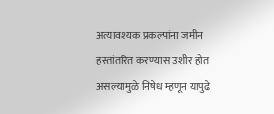अत्यावश्यक प्रकल्पांना जमीन हस्तांतरित करण्यास उशीर होत असल्यामुळे निषेध म्हणून यापुढे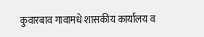कुवारबाव गावामधे शासकीय कार्यालय व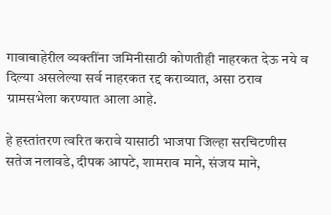गावाबाहेरील व्यक्तींना जमिनीसाठी कोणतीही नाहरकत देऊ नये व दिल्या असलेल्या सर्व नाहरकत रद्द कराव्यात, असा ठराव ग्रामसभेला करण्यात आला आहे.

हे हस्तांतरण त्वरित करावे यासाठी भाजपा जिल्हा सरचिटणीस सतेज नलावडे, दीपक आपटे, शामराव माने, संजय माने,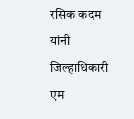रसिक कदम यांनी जिल्हाधिकारी एम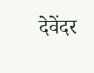देवेंदर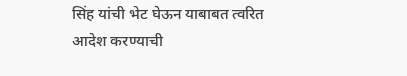सिंह यांची भेट घेऊन याबाबत त्वरित आदेश करण्याची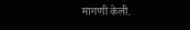मागणी केली.